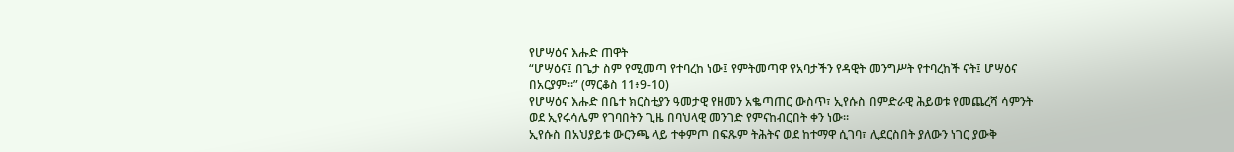የሆሣዕና እሑድ ጠዋት
“ሆሣዕና፤ በጌታ ስም የሚመጣ የተባረከ ነው፤ የምትመጣዋ የአባታችን የዳዊት መንግሥት የተባረከች ናት፤ ሆሣዕና በአርያም።” (ማርቆስ 11፥9-10)
የሆሣዕና እሑድ በቤተ ክርስቲያን ዓመታዊ የዘመን አቈጣጠር ውስጥ፣ ኢየሱስ በምድራዊ ሕይወቱ የመጨረሻ ሳምንት ወደ ኢየሩሳሌም የገባበትን ጊዜ በባህላዊ መንገድ የምናከብርበት ቀን ነው።
ኢየሱስ በአህያይቱ ውርንጫ ላይ ተቀምጦ በፍጹም ትሕትና ወደ ከተማዋ ሲገባ፣ ሊደርስበት ያለውን ነገር ያውቅ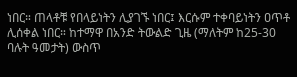ነበር። ጠላቶቹ የበላይነትን ሊያገኙ ነበር፤ እርሱም ተቀባይነትን ዐጥቶ ሊሰቀል ነበር። ከተማዋ በአንድ ትውልድ ጊዜ (ማለትም ከ25-30 ባሉት ዓመታት) ውስጥ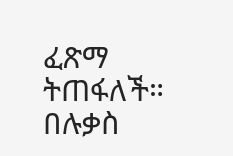ፈጽማ ትጠፋለች። በሉቃስ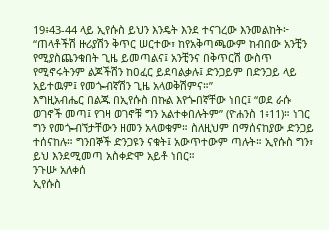19፥43-44 ላይ ኢየሱስ ይህን እንዴት እንደ ተናገረው እንመልከት፦
“ጠላቶችሽ ዙሪያሽን ቅጥር ሠርተው፣ ከየአቅጣጫውም ከብበው አንቺን የሚያስጨንቁበት ጊዜ ይመጣልና፤ አንቺንና በቅጥርሽ ውስጥ የሚኖሩትንም ልጆችሽን ከዐፈር ይደባልቃሉ፤ ድንጋይም በድንጋይ ላይ አይተዉም፤ የመጐብኛሽን ጊዜ አላወቅሽምና።”
እግዚአብሔር በልጁ በኢየሱስ በኩል እየጐበኛቸው ነበር፤ “ወደ ራሱ ወገኖች መጣ፤ የገዛ ወገኖቹ ግን አልተቀበሉትም” (ዮሐንስ 1፥11)። ነገር ግን የመጐብኘታቸውን ዘመን አላወቁም። ስለዚህም በማሰናከያው ድንጋይ ተሰናከሉ። ግንበኞች ድንጋዩን ናቁት፤ አውጥተውም ጣሉት። ኢየሱስ ግን፣ ይህ እንደሚመጣ አስቀድሞ አይቶ ነበር።
ንጉሡ አለቀሰ
ኢየሱስ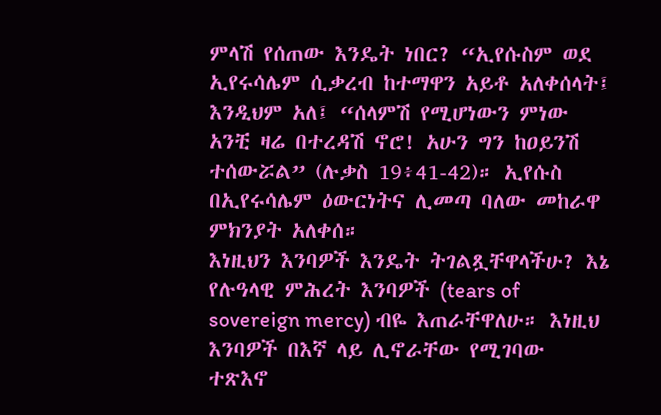ምላሽ የሰጠው እንዴት ነበር? “ኢየሱስም ወደ ኢየሩሳሌም ሲቃረብ ከተማዋን አይቶ አለቀሰላት፤ እንዲህም አለ፤ “ሰላምሽ የሚሆነውን ምነው አንቺ ዛሬ በተረዳሽ ኖሮ! አሁን ግን ከዐይንሽ ተሰውሯል” (ሉቃስ 19፥41-42)። ኢየሱስ በኢየሩሳሌም ዕውርነትና ሊመጣ ባለው መከራዋ ምክንያት አለቀሰ።
እነዚህን እንባዎች እንዴት ትገልጿቸዋላችሁ? እኔ የሉዓላዊ ምሕረት እንባዎች (tears of sovereign mercy) ብዬ እጠራቸዋለሁ። እነዚህ እንባዎች በእኛ ላይ ሊኖራቸው የሚገባው ተጽእኖ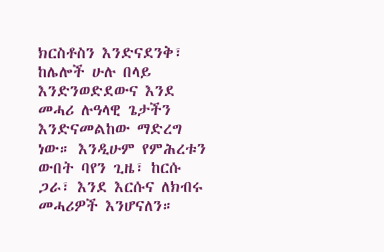ክርስቶስን እንድናደንቅ፣ ከሌሎች ሁሉ በላይ እንድንወድደውና እንደ መሓሪ ሉዓላዊ ጌታችን እንድናመልከው ማድረግ ነው። እንዲሁም የምሕረቱን ውበት ባየን ጊዜ፣ ከርሱ ጋራ፣ እንደ እርሱና ለክብሩ መሓሪዎች እንሆናለን።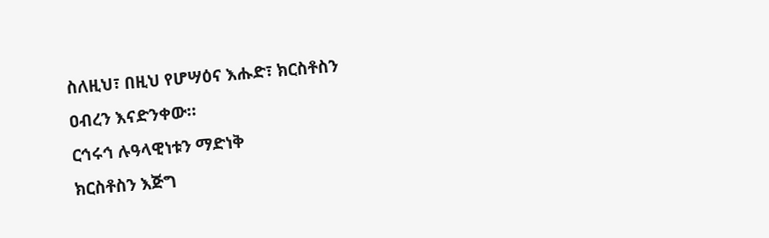ስለዚህ፣ በዚህ የሆሣዕና እሑድ፣ ክርስቶስን ዐብረን እናድንቀው።
ርኅሩኅ ሉዓላዊነቱን ማድነቅ
ክርስቶስን እጅግ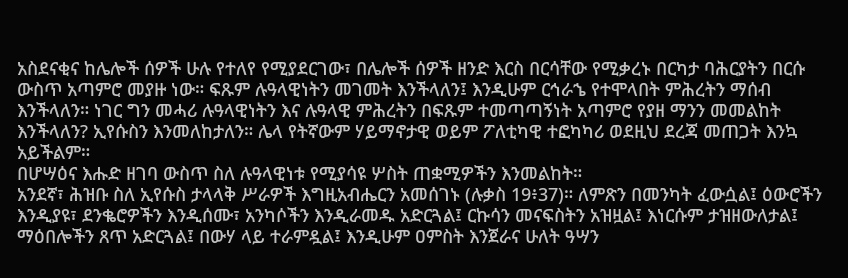አስደናቂና ከሌሎች ሰዎች ሁሉ የተለየ የሚያደርገው፣ በሌሎች ሰዎች ዘንድ እርስ በርሳቸው የሚቃረኑ በርካታ ባሕርያትን በርሱ ውስጥ አጣምሮ መያዙ ነው። ፍጹም ሉዓላዊነትን መገመት እንችላለን፤ እንዲሁም ርኅራኄ የተሞላበት ምሕረትን ማሰብ እንችላለን። ነገር ግን መሓሪ ሉዓላዊነትን እና ሉዓላዊ ምሕረትን በፍጹም ተመጣጣኝነት አጣምሮ የያዘ ማንን መመልከት እንችላለን? ኢየሱስን እንመለከታለን። ሌላ የትኛውም ሃይማኖታዊ ወይም ፖለቲካዊ ተፎካካሪ ወደዚህ ደረጃ መጠጋት እንኳ አይችልም።
በሆሣዕና እሑድ ዘገባ ውስጥ ስለ ሉዓላዊነቱ የሚያሳዩ ሦስት ጠቋሚዎችን እንመልከት።
አንደኛ፣ ሕዝቡ ስለ ኢየሱስ ታላላቅ ሥራዎች እግዚአብሔርን አመሰገኑ (ሉቃስ 19፥37)። ለምጽን በመንካት ፈውሷል፤ ዕውሮችን እንዲያዩ፣ ደንቈሮዎችን እንዲሰሙ፣ አንካሶችን እንዲራመዱ አድርጓል፤ ርኩሳን መናፍስትን አዝዟል፤ እነርሱም ታዝዘውለታል፤ ማዕበሎችን ጸጥ አድርጓል፤ በውሃ ላይ ተራምዷል፤ እንዲሁም ዐምስት እንጀራና ሁለት ዓሣን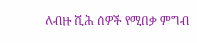ለብዙ ሺሕ ሰዎች የሚበቃ ምግብ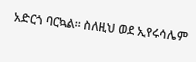አድርጎ ባርኳል። ስለዚህ ወደ ኢየሩሳሌም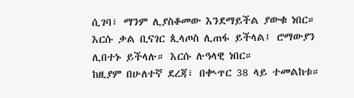ሲገባ፣ ማንም ሊያስቆመው እንደማይችል ያውቁ ነበር። እርሱ ቃል ቢናገር ጲላጦስ ሊጠፋ ይችላል፤ ሮማውያን ሊበተኑ ይችላሉ። እርሱ ሉዓላዊ ነበር።
ከዚያም በሁለተኛ ደረጃ፣ በቊጥር 38 ላይ ተመልከቱ።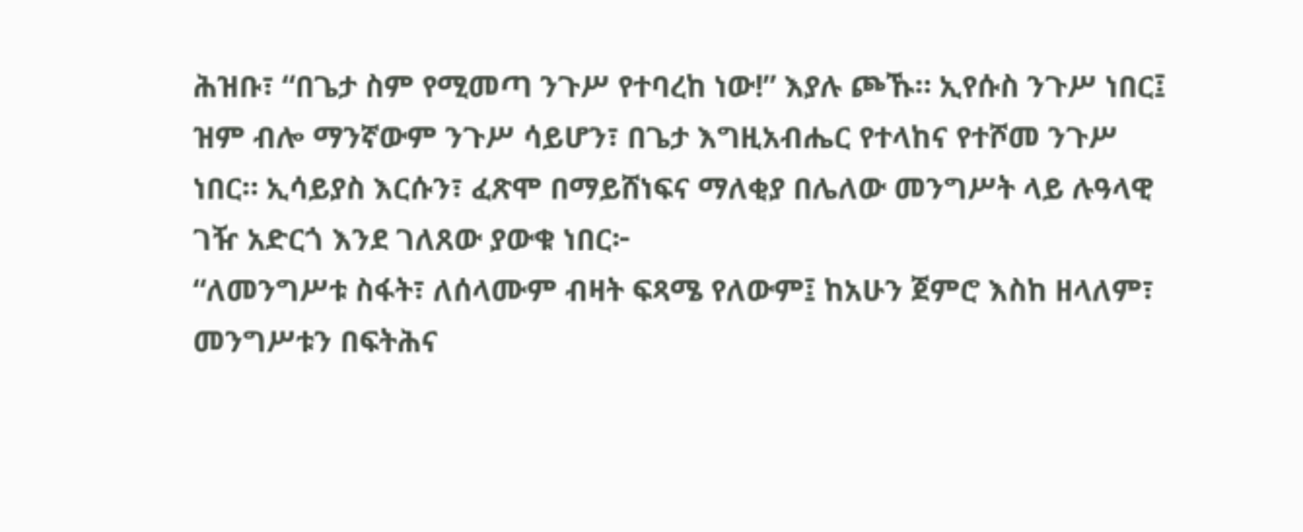ሕዝቡ፣ “በጌታ ስም የሚመጣ ንጉሥ የተባረከ ነው!” እያሉ ጮኹ። ኢየሱስ ንጉሥ ነበር፤ ዝም ብሎ ማንኛውም ንጉሥ ሳይሆን፣ በጌታ እግዚአብሔር የተላከና የተሾመ ንጉሥ ነበር። ኢሳይያስ እርሱን፣ ፈጽሞ በማይሸነፍና ማለቂያ በሌለው መንግሥት ላይ ሉዓላዊ ገዥ አድርጎ እንደ ገለጸው ያውቁ ነበር፦
“ለመንግሥቱ ስፋት፣ ለሰላሙም ብዛት ፍጻሜ የለውም፤ ከአሁን ጀምሮ እስከ ዘላለም፣ መንግሥቱን በፍትሕና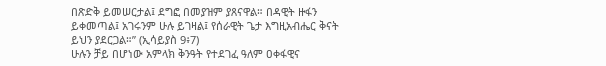በጽድቅ ይመሠርታል፤ ደግፎ በመያዝም ያጸናዋል። በዳዊት ዙፋን ይቀመጣል፤ አገሩንም ሁሉ ይገዛል፤ የሰራዊት ጌታ እግዚአብሔር ቅናት ይህን ያደርጋል።” (ኢሳይያስ 9፥7)
ሁሉን ቻይ በሆነው አምላክ ቅንዓት የተደገፈ ዓለም ዐቀፋዊና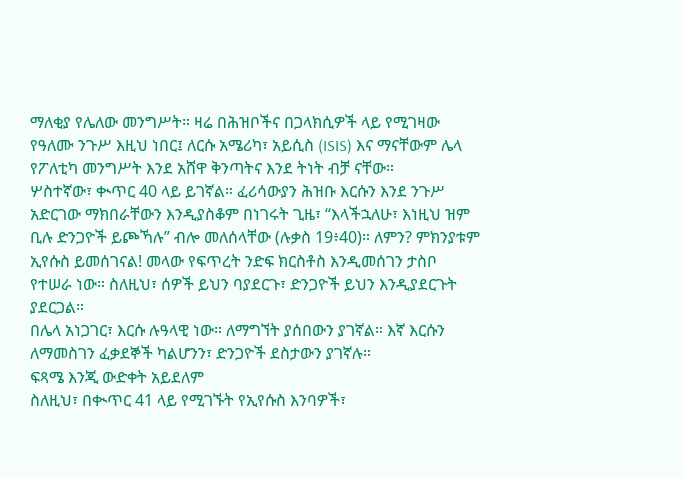ማለቂያ የሌለው መንግሥት። ዛሬ በሕዝቦችና በጋላክሲዎች ላይ የሚገዛው የዓለሙ ንጉሥ እዚህ ነበር፤ ለርሱ አሜሪካ፣ አይሲስ (ISIS) እና ማናቸውም ሌላ የፖለቲካ መንግሥት እንደ አሸዋ ቅንጣትና እንደ ትነት ብቻ ናቸው።
ሦስተኛው፣ ቊጥር 40 ላይ ይገኛል። ፈሪሳውያን ሕዝቡ እርሱን እንደ ንጉሥ አድርገው ማክበራቸውን እንዲያስቆም በነገሩት ጊዜ፣ “እላችኋለሁ፣ እነዚህ ዝም ቢሉ ድንጋዮች ይጮኻሉ” ብሎ መለሰላቸው (ሉቃስ 19፥40)። ለምን? ምክንያቱም ኢየሱስ ይመሰገናል! መላው የፍጥረት ንድፍ ክርስቶስ እንዲመሰገን ታስቦ የተሠራ ነው። ስለዚህ፣ ሰዎች ይህን ባያደርጉ፣ ድንጋዮች ይህን እንዲያደርጉት ያደርጋል።
በሌላ አነጋገር፣ እርሱ ሉዓላዊ ነው። ለማግኘት ያሰበውን ያገኛል። እኛ እርሱን ለማመስገን ፈቃደኞች ካልሆንን፣ ድንጋዮች ደስታውን ያገኛሉ።
ፍጻሜ እንጂ ውድቀት አይደለም
ስለዚህ፣ በቊጥር 41 ላይ የሚገኙት የኢየሱስ እንባዎች፣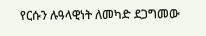የርሱን ሉዓላዊነት ለመካድ ደጋግመው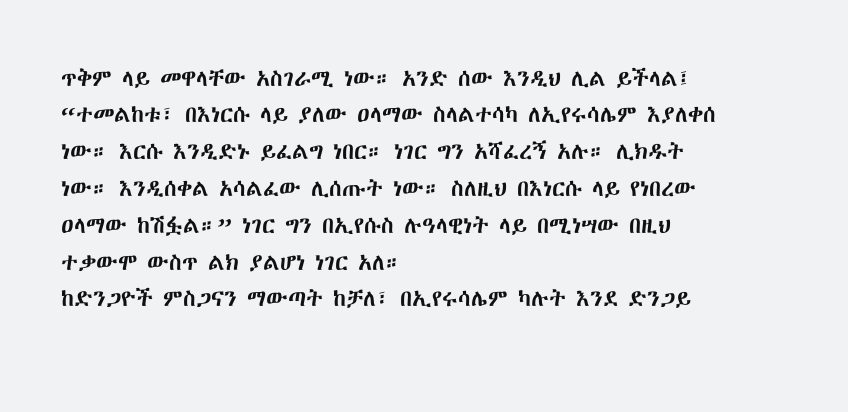ጥቅም ላይ መዋላቸው አስገራሚ ነው። አንድ ሰው እንዲህ ሊል ይችላል፤ “ተመልከቱ፣ በእነርሱ ላይ ያለው ዐላማው ስላልተሳካ ለኢየሩሳሌም እያለቀሰ ነው። እርሱ እንዲድኑ ይፈልግ ነበር። ነገር ግን አሻፈረኝ አሉ። ሊክዱት ነው። እንዲሰቀል አሳልፈው ሊሰጡት ነው። ስለዚህ በእነርሱ ላይ የነበረው ዐላማው ከሽፏል።” ነገር ግን በኢየሱስ ሉዓላዊነት ላይ በሚነሣው በዚህ ተቃውሞ ውስጥ ልክ ያልሆነ ነገር አለ።
ከድንጋዮች ምስጋናን ማውጣት ከቻለ፣ በኢየሩሳሌም ካሉት እንደ ድንጋይ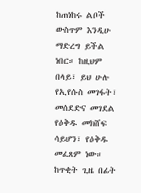ከጠነከሩ ልቦች ውስጥም እንዲሁ ማድረግ ይችል ነበር። ከዚህም በላይ፣ ይህ ሁሉ የኢየሱስ መገፋት፣ መሰደድና መገደል የዕቅዱ መክሸፍ ሳይሆን፣ የዕቅዱ መፈጸም ነው።
ከጥቂት ጊዜ በፊት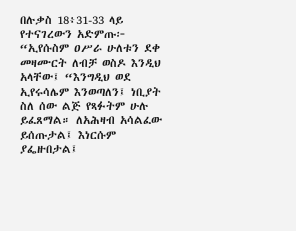በሉቃስ 18፥31-33 ላይ የተናገረውን አድምጡ፦
“ኢየሱስም ዐሥራ ሁለቱን ደቀ መዛሙርት ለብቻ ወስዶ እንዲህ አላቸው፤ “እንግዲህ ወደ ኢየሩሳሌም እንወጣለን፤ ነቢያት ስለ ሰው ልጅ የጻፉትም ሁሉ ይፈጸማል። ለአሕዛብ አሳልፈው ይሰጡታል፤ እነርሱም ያፌዙበታል፤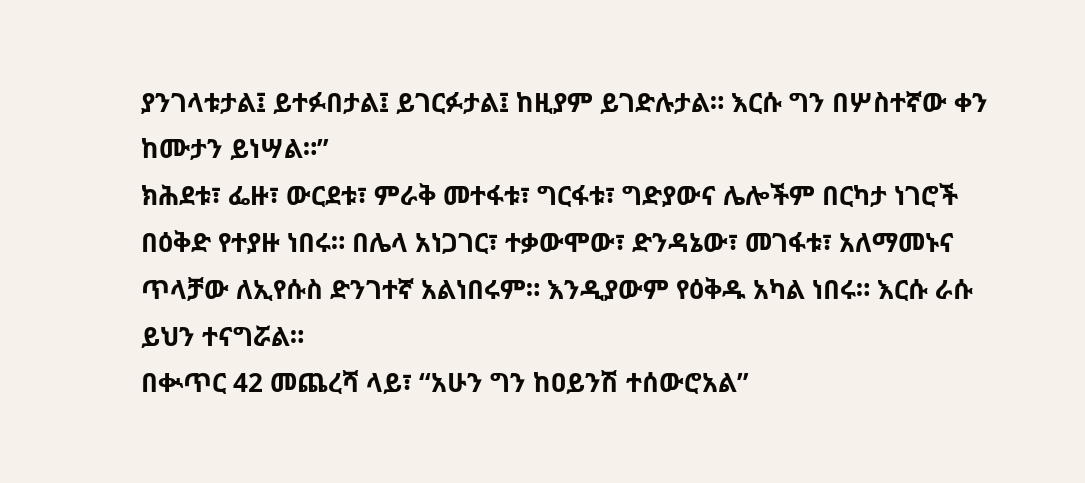ያንገላቱታል፤ ይተፉበታል፤ ይገርፉታል፤ ከዚያም ይገድሉታል። እርሱ ግን በሦስተኛው ቀን ከሙታን ይነሣል።”
ክሕደቱ፣ ፌዙ፣ ውርደቱ፣ ምራቅ መተፋቱ፣ ግርፋቱ፣ ግድያውና ሌሎችም በርካታ ነገሮች በዕቅድ የተያዙ ነበሩ። በሌላ አነጋገር፣ ተቃውሞው፣ ድንዳኔው፣ መገፋቱ፣ አለማመኑና ጥላቻው ለኢየሱስ ድንገተኛ አልነበሩም። እንዲያውም የዕቅዱ አካል ነበሩ። እርሱ ራሱ ይህን ተናግሯል።
በቊጥር 42 መጨረሻ ላይ፣ “አሁን ግን ከዐይንሽ ተሰውሮአል”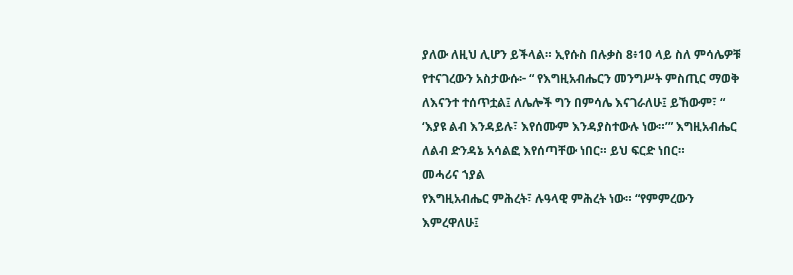ያለው ለዚህ ሊሆን ይችላል። ኢየሱስ በሉቃስ 8፥10 ላይ ስለ ምሳሌዎቹ የተናገረውን አስታውሱ፦ “ የእግዚአብሔርን መንግሥት ምስጢር ማወቅ ለእናንተ ተሰጥቷል፤ ለሌሎች ግን በምሳሌ እናገራለሁ፤ ይኸውም፣ “ ‘እያዩ ልብ እንዳይሉ፣ እየሰሙም እንዳያስተውሉ ነው።’” እግዚአብሔር ለልብ ድንዳኔ አሳልፎ እየሰጣቸው ነበር። ይህ ፍርድ ነበር።
መሓሪና ኀያል
የእግዚአብሔር ምሕረት፣ ሉዓላዊ ምሕረት ነው። “የምምረውን እምረዋለሁ፤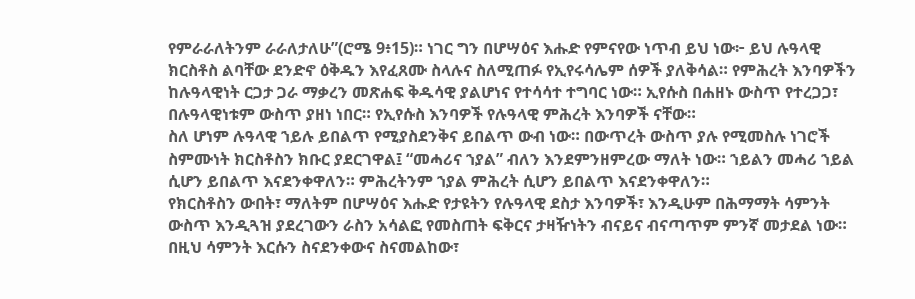የምራራለትንም ራራለታለሁ”(ሮሜ 9፥15)። ነገር ግን በሆሣዕና እሑድ የምናየው ነጥብ ይህ ነው፦ ይህ ሉዓላዊ ክርስቶስ ልባቸው ደንድኖ ዕቅዱን እየፈጸሙ ስላሉና ስለሚጠፉ የኢየሩሳሌም ሰዎች ያለቅሳል። የምሕረት እንባዎችን ከሉዓላዊነት ርጋታ ጋራ ማቃረን መጽሐፍ ቅዱሳዊ ያልሆነና የተሳሳተ ተግባር ነው። ኢየሱስ በሐዘኑ ውስጥ የተረጋጋ፣ በሉዓላዊነቱም ውስጥ ያዘነ ነበር። የኢየሱስ እንባዎች የሉዓላዊ ምሕረት እንባዎች ናቸው።
ስለ ሆነም ሉዓላዊ ኀይሉ ይበልጥ የሚያስደንቅና ይበልጥ ውብ ነው። በውጥረት ውስጥ ያሉ የሚመስሉ ነገሮች ስምሙነት ክርስቶስን ክቡር ያደርገዋል፤ “መሓሪና ኀያል” ብለን እንደምንዘምረው ማለት ነው። ኀይልን መሓሪ ኀይል ሲሆን ይበልጥ እናደንቀዋለን። ምሕረትንም ኀያል ምሕረት ሲሆን ይበልጥ እናደንቀዋለን።
የክርስቶስን ውበት፣ ማለትም በሆሣዕና እሑድ የታዩትን የሉዓላዊ ደስታ እንባዎች፣ እንዲሁም በሕማማት ሳምንት ውስጥ እንዲጓዝ ያደረገውን ራስን አሳልፎ የመስጠት ፍቅርና ታዛዥነትን ብናይና ብናጣጥም ምንኛ መታደል ነው። በዚህ ሳምንት እርሱን ስናደንቀውና ስናመልከው፣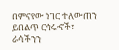በምናየው ነገር ተለውጠን ይበልጥ ርኅሩኆች፣ ራሳችንን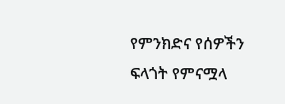የምንክድና የሰዎችን ፍላጎት የምናሟላ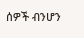ሰዎች ብንሆን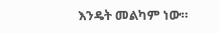እንዴት መልካም ነው።